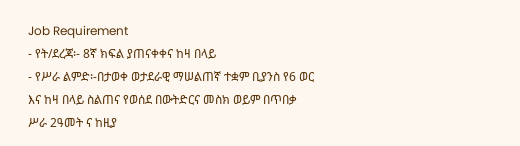Job Requirement
- የት/ደረጃ፡- 8ኛ ክፍል ያጠናቀቀና ከዛ በላይ
- የሥራ ልምድ፡-በታወቀ ወታደራዊ ማሠልጠኛ ተቋም ቢያንስ የ6 ወር እና ከዛ በላይ ስልጠና የወሰደ በውትድርና መስክ ወይም በጥበቃ ሥራ 2ዓመት ና ከዚያ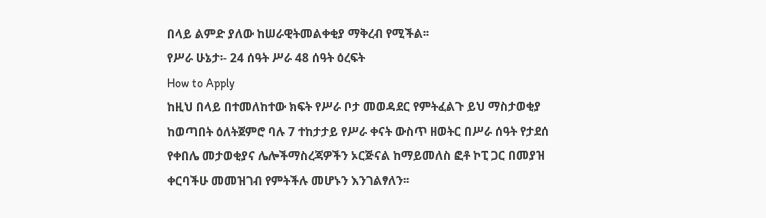በላይ ልምድ ያለው ከሠራዊትመልቀቂያ ማቅረብ የሚችል፡፡
የሥራ ሁኔታ፡- 24 ሰዓት ሥራ 48 ሰዓት ዕረፍት
How to Apply
ከዚህ በላይ በተመለከተው ክፍት የሥራ ቦታ መወዳደር የምትፈልጉ ይህ ማስታወቂያ ከወጣበት ዕለትጀምሮ ባሉ 7 ተከታታይ የሥራ ቀናት ውስጥ ዘወትር በሥራ ሰዓት የታደሰ የቀበሌ መታወቂያና ሌሎችማስረጃዎችን ኦርጅናል ከማይመለስ ፎቶ ኮፒ ጋር በመያዝ ቀርባችሁ መመዝገብ የምትችሉ መሆኑን እንገልፃለን፡፡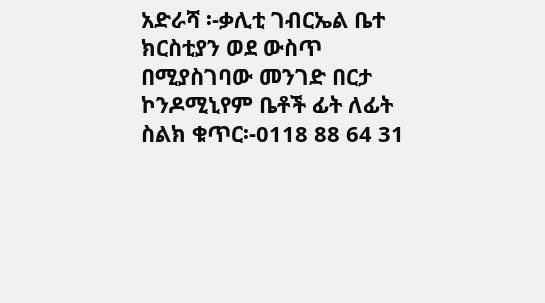አድራሻ ፡-ቃሊቲ ገብርኤል ቤተ ክርስቲያን ወደ ውስጥ በሚያስገባው መንገድ በርታ ኮንዶሚኒየም ቤቶች ፊት ለፊት
ስልክ ቁጥር፡-0118 88 64 31